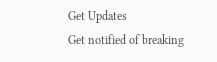Get Updates
Get notified of breaking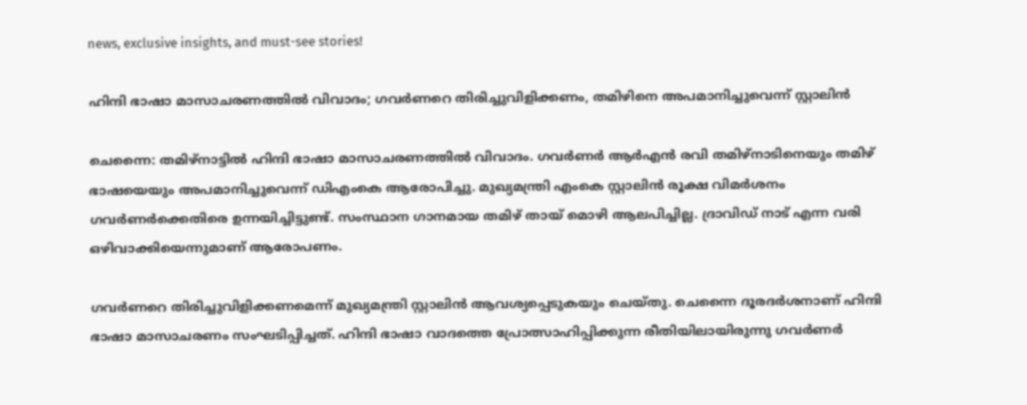news, exclusive insights, and must-see stories!

ഹിന്ദി ഭാഷാ മാസാചരണത്തില്‍ വിവാദം; ഗവര്‍ണറെ തിരിച്ചുവിളിക്കണം, തമിഴിനെ അപമാനിച്ചുവെന്ന് സ്റ്റാലിന്‍

ചെന്നൈ: തമിഴ്‌നാട്ടില്‍ ഹിന്ദി ഭാഷാ മാസാചരണത്തില്‍ വിവാദം. ഗവര്‍ണര്‍ ആര്‍എന്‍ രവി തമിഴ്‌നാടിനെയും തമിഴ് ഭാഷയെയും അപമാനിച്ചുവെന്ന് ഡിഎംകെ ആരോപിച്ചു. മുഖ്യമന്ത്രി എംകെ സ്റ്റാലിന്‍ രൂക്ഷ വിമര്‍ശനം ഗവര്‍ണര്‍ക്കെതിരെ ഉന്നയിച്ചിട്ടുണ്ട്. സംസ്ഥാന ഗാനമായ തമിഴ് തായ് മൊഴി ആലപിച്ചില്ല. ദ്രാവിഡ് നാട് എന്ന വരി ഒഴിവാക്കിയെന്നുമാണ് ആരോപണം.

ഗവര്‍ണറെ തിരിച്ചുവിളിക്കണമെന്ന് മുഖ്യമന്ത്രി സ്റ്റാലിന്‍ ആവശ്യപ്പെടുകയും ചെയ്തു. ചെന്നൈ ദൂരദര്‍ശനാണ് ഹിന്ദി ഭാഷാ മാസാചരണം സംഘടിപ്പിച്ചത്. ഹിന്ദി ഭാഷാ വാദത്തെ പ്രോത്സാഹിപ്പിക്കുന്ന രീതിയിലായിരുന്നു ഗവര്‍ണര്‍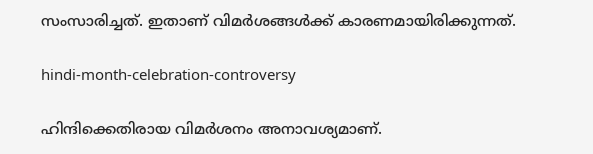സംസാരിച്ചത്. ഇതാണ് വിമര്‍ശങ്ങള്‍ക്ക് കാരണമായിരിക്കുന്നത്.

hindi-month-celebration-controversy

ഹിന്ദിക്കെതിരായ വിമര്‍ശനം അനാവശ്യമാണ്.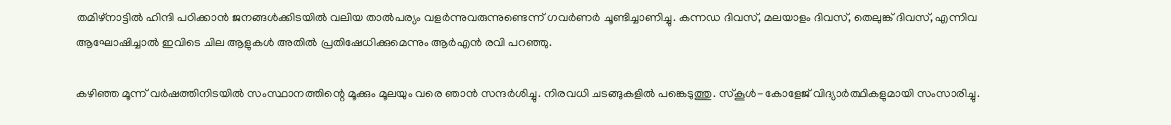തമിഴ്‌നാട്ടില്‍ ഹിന്ദി പഠിക്കാന്‍ ജനങ്ങള്‍ക്കിടയില്‍ വലിയ താല്‍പര്യം വളര്‍ന്നുവരുന്നുണ്ടെന്ന് ഗവര്‍ണര്‍ ചൂണ്ടിച്ചാണിച്ചു. കന്നഡ ദിവസ്, മലയാളം ദിവസ്, തെലുങ്ക് ദിവസ്, എന്നിവ ആഘോഷിച്ചാല്‍ ഇവിടെ ചില ആളുകള്‍ അതില്‍ പ്രതിഷേധിക്കുമെന്നും ആര്‍എന്‍ രവി പറഞ്ഞു.

കഴിഞ്ഞ മൂന്ന് വര്‍ഷത്തിനിടയില്‍ സംസ്ഥാനത്തിന്റെ മൂക്കും മൂലയും വരെ ഞാന്‍ സന്ദര്‍ശിച്ചു. നിരവധി ചടങ്ങുകളില്‍ പങ്കെടുത്തു. സ്‌കൂള്‍-കോളേജ് വിദ്യാര്‍ത്ഥികളുമായി സംസാരിച്ചു.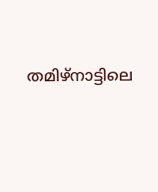തമിഴ്‌നാട്ടിലെ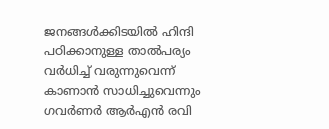ജനങ്ങള്‍ക്കിടയില്‍ ഹിന്ദി പഠിക്കാനുള്ള താല്‍പര്യം വര്‍ധിച്ച് വരുന്നുവെന്ന് കാണാന്‍ സാധിച്ചുവെന്നും ഗവര്‍ണര്‍ ആര്‍എന്‍ രവി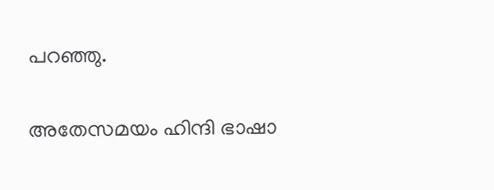പറഞ്ഞു.

അതേസമയം ഹിന്ദി ഭാഷാ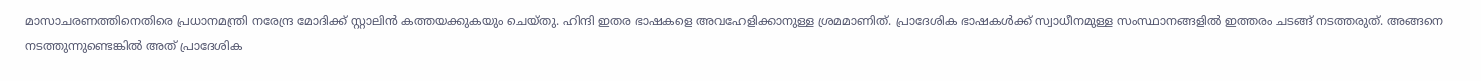മാസാചരണത്തിനെതിരെ പ്രധാനമന്ത്രി നരേന്ദ്ര മോദിക്ക് സ്റ്റാലിന്‍ കത്തയക്കുകയും ചെയ്തു. ഹിന്ദി ഇതര ഭാഷകളെ അവഹേളിക്കാനുള്ള ശ്രമമാണിത്. പ്രാദേശിക ഭാഷകള്‍ക്ക് സ്വാധീനമുള്ള സംസ്ഥാനങ്ങളില്‍ ഇത്തരം ചടങ്ങ് നടത്തരുത്. അങ്ങനെ നടത്തുന്നുണ്ടെങ്കില്‍ അത് പ്രാദേശിക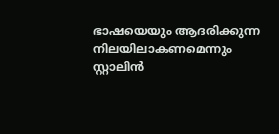ഭാഷയെയും ആദരിക്കുന്ന നിലയിലാകണമെന്നും സ്റ്റാലിന്‍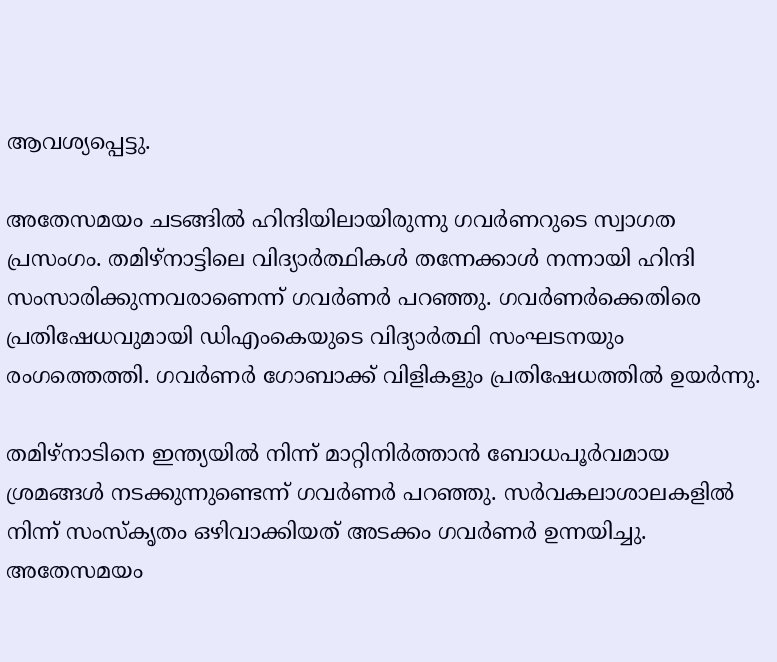ആവശ്യപ്പെട്ടു.

അതേസമയം ചടങ്ങില്‍ ഹിന്ദിയിലായിരുന്നു ഗവര്‍ണറുടെ സ്വാഗത പ്രസംഗം. തമിഴ്‌നാട്ടിലെ വിദ്യാര്‍ത്ഥികള്‍ തന്നേക്കാള്‍ നന്നായി ഹിന്ദി സംസാരിക്കുന്നവരാണെന്ന് ഗവര്‍ണര്‍ പറഞ്ഞു. ഗവര്‍ണര്‍ക്കെതിരെ പ്രതിഷേധവുമായി ഡിഎംകെയുടെ വിദ്യാര്‍ത്ഥി സംഘടനയും രംഗത്തെത്തി. ഗവര്‍ണര്‍ ഗോബാക്ക് വിളികളും പ്രതിഷേധത്തില്‍ ഉയര്‍ന്നു.

തമിഴ്‌നാടിനെ ഇന്ത്യയില്‍ നിന്ന് മാറ്റിനിര്‍ത്താന്‍ ബോധപൂര്‍വമായ ശ്രമങ്ങള്‍ നടക്കുന്നുണ്ടെന്ന് ഗവര്‍ണര്‍ പറഞ്ഞു. സര്‍വകലാശാലകളില്‍ നിന്ന് സംസ്‌കൃതം ഒഴിവാക്കിയത് അടക്കം ഗവര്‍ണര്‍ ഉന്നയിച്ചു. അതേസമയം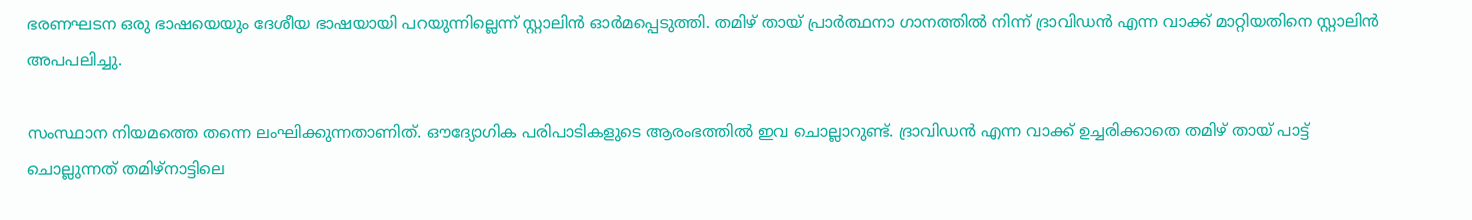ഭരണഘടന ഒരു ഭാഷയെയും ദേശീയ ഭാഷയായി പറയുന്നില്ലെന്ന് സ്റ്റാലിന്‍ ഓര്‍മപ്പെടുത്തി. തമിഴ് തായ് പ്രാര്‍ത്ഥനാ ഗാനത്തില്‍ നിന്ന് ദ്രാവിഡന്‍ എന്ന വാക്ക് മാറ്റിയതിനെ സ്റ്റാലിന്‍ അപപലിച്ചു.

സംസ്ഥാന നിയമത്തെ തന്നെ ലംഘിക്കുന്നതാണിത്. ഔദ്യോഗിക പരിപാടികളുടെ ആരംഭത്തില്‍ ഇവ ചൊല്ലാറുണ്ട്. ദ്രാവിഡന്‍ എന്ന വാക്ക് ഉച്ചരിക്കാതെ തമിഴ് തായ് പാട്ട് ചൊല്ലുന്നത് തമിഴ്‌നാട്ടിലെ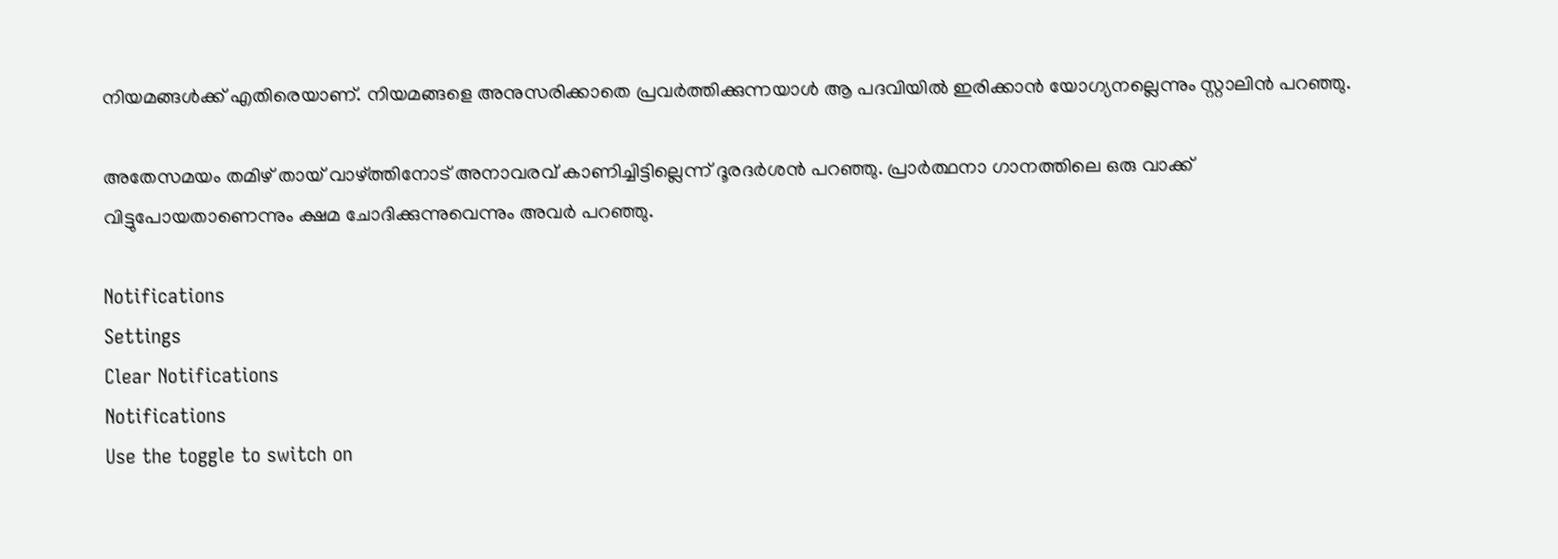നിയമങ്ങള്‍ക്ക് എതിരെയാണ്. നിയമങ്ങളെ അനുസരിക്കാതെ പ്രവര്‍ത്തിക്കുന്നയാള്‍ ആ പദവിയില്‍ ഇരിക്കാന്‍ യോഗ്യനല്ലെന്നും സ്റ്റാലിന്‍ പറഞ്ഞു.

അതേസമയം തമിഴ് തായ് വാഴ്ത്തിനോട് അനാവരവ് കാണിച്ചിട്ടില്ലെന്ന് ദൂരദര്‍ശന്‍ പറഞ്ഞു. പ്രാര്‍ത്ഥനാ ഗാനത്തിലെ ഒരു വാക്ക് വിട്ടുപോയതാണെന്നും ക്ഷമ ചോദിക്കുന്നുവെന്നും അവര്‍ പറഞ്ഞു.

Notifications
Settings
Clear Notifications
Notifications
Use the toggle to switch on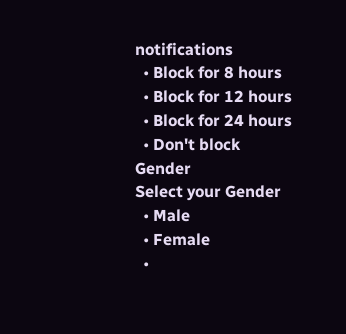notifications
  • Block for 8 hours
  • Block for 12 hours
  • Block for 24 hours
  • Don't block
Gender
Select your Gender
  • Male
  • Female
  •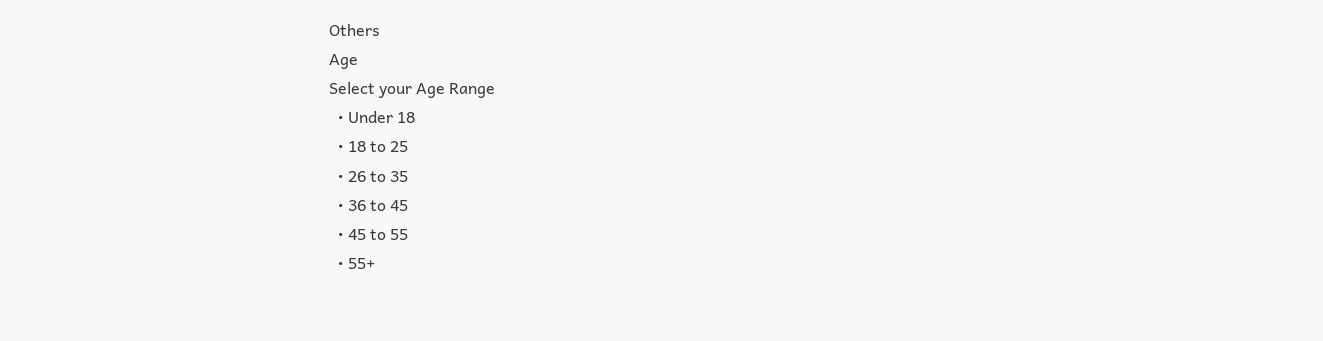Others
Age
Select your Age Range
  • Under 18
  • 18 to 25
  • 26 to 35
  • 36 to 45
  • 45 to 55
  • 55+